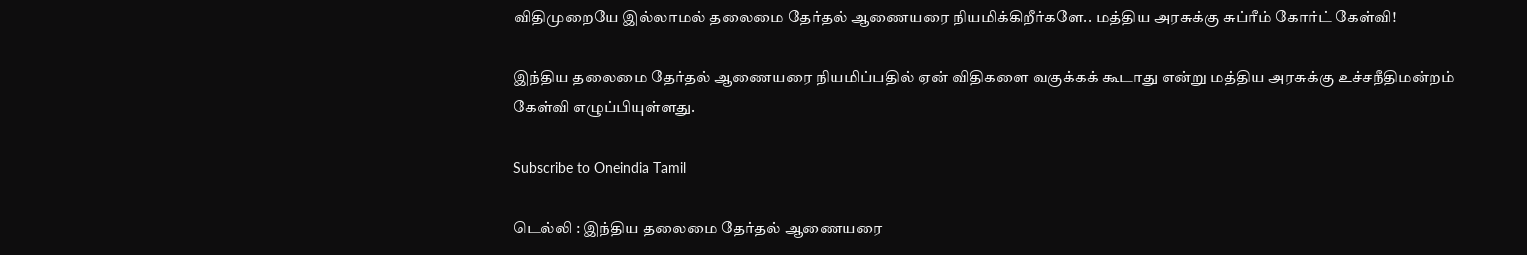விதிமுறையே இல்லாமல் தலைமை தேர்தல் ஆணையரை நியமிக்கிறீர்களே.. மத்திய அரசுக்கு சுப்ரீம் கோர்ட் கேள்வி!

இந்திய தலைமை தேர்தல் ஆணையரை நியமிப்பதில் ஏன் விதிகளை வகுக்கக் கூடாது என்று மத்திய அரசுக்கு உச்சநீதிமன்றம் கேள்வி எழுப்பியுள்ளது.

Subscribe to Oneindia Tamil

டெல்லி : இந்திய தலைமை தேர்தல் ஆணையரை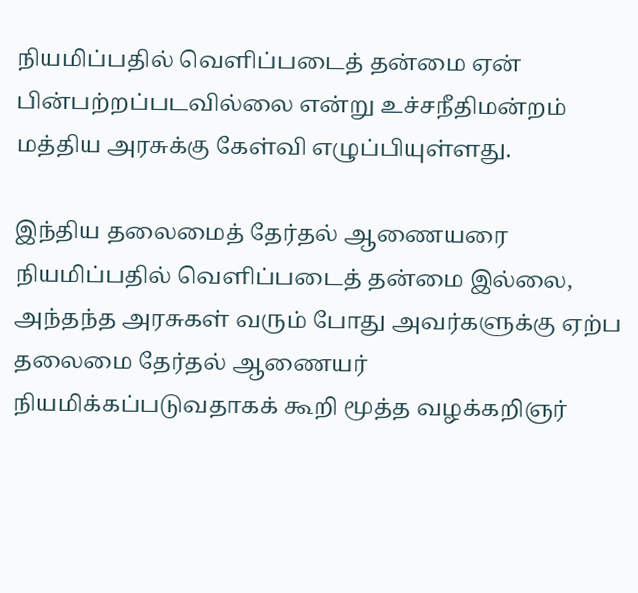நியமிப்பதில் வெளிப்படைத் தன்மை ஏன் பின்பற்றப்படவில்லை என்று உச்சநீதிமன்றம் மத்திய அரசுக்கு கேள்வி எழுப்பியுள்ளது.

இந்திய தலைமைத் தேர்தல் ஆணையரை நியமிப்பதில் வெளிப்படைத் தன்மை இல்லை, அந்தந்த அரசுகள் வரும் போது அவர்களுக்கு ஏற்ப தலைமை தேர்தல் ஆணையர் நியமிக்கப்படுவதாகக் கூறி மூத்த வழக்கறிஞர்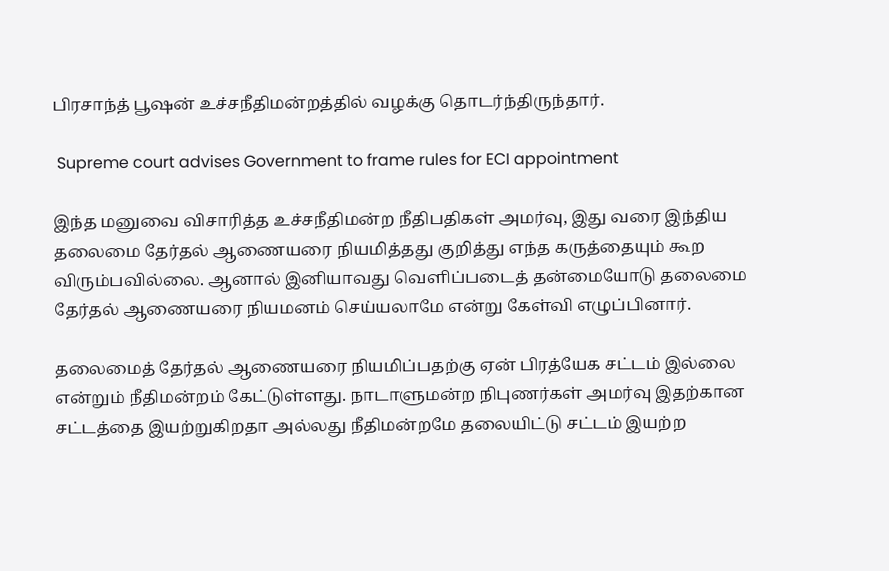பிரசாந்த் பூஷன் உச்சநீதிமன்றத்தில் வழக்கு தொடர்ந்திருந்தார்.

 Supreme court advises Government to frame rules for ECI appointment

இந்த மனுவை விசாரித்த உச்சநீதிமன்ற நீதிபதிகள் அமர்வு, இது வரை இந்திய தலைமை தேர்தல் ஆணையரை நியமித்தது குறித்து எந்த கருத்தையும் கூற விரும்பவில்லை. ஆனால் இனியாவது வெளிப்படைத் தன்மையோடு தலைமை தேர்தல் ஆணையரை நியமனம் செய்யலாமே என்று கேள்வி எழுப்பினார்.

தலைமைத் தேர்தல் ஆணையரை நியமிப்பதற்கு ஏன் பிரத்யேக சட்டம் இல்லை என்றும் நீதிமன்றம் கேட்டுள்ளது. நாடாளுமன்ற நிபுணர்கள் அமர்வு இதற்கான சட்டத்தை இயற்றுகிறதா அல்லது நீதிமன்றமே தலையிட்டு சட்டம் இயற்ற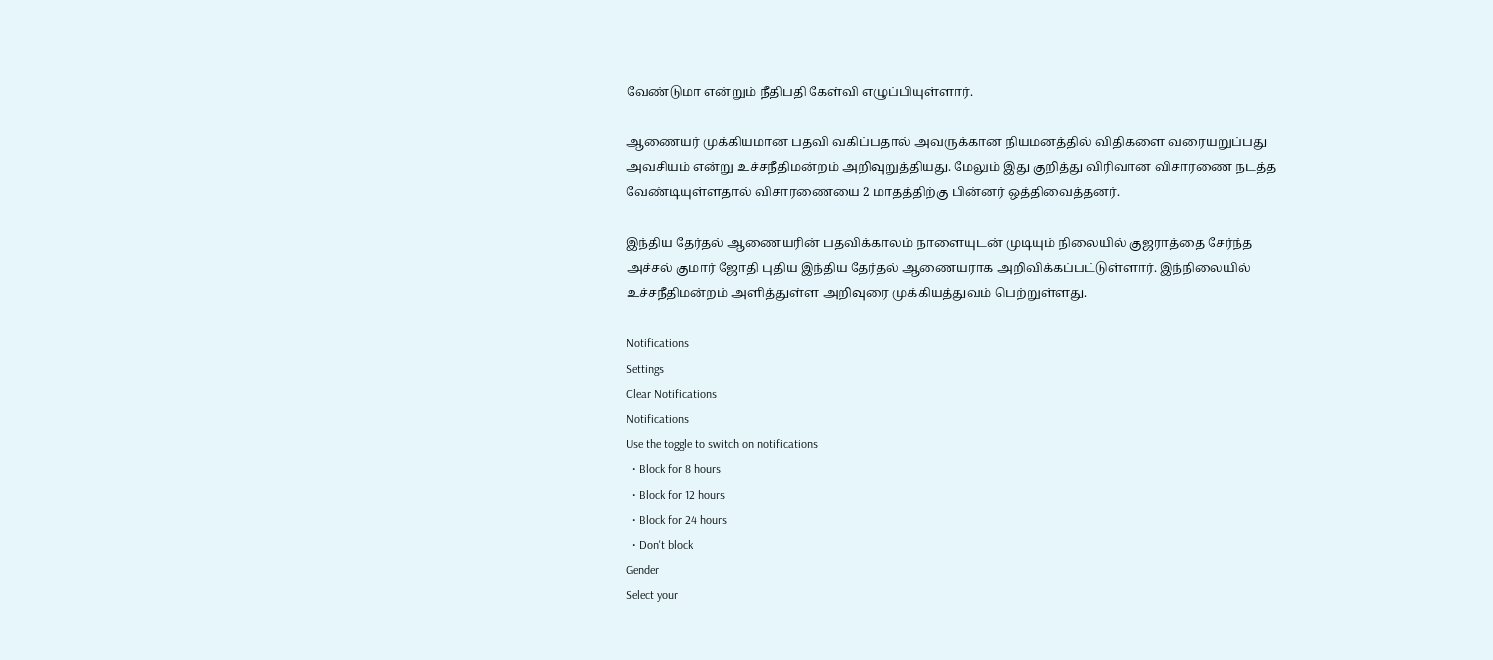வேண்டுமா என்றும் நீதிபதி கேள்வி எழுப்பியுள்ளார்.

ஆணையர் முக்கியமான பதவி வகிப்பதால் அவருக்கான நியமனத்தில் விதிகளை வரையறுப்பது அவசியம் என்று உச்சநீதிமன்றம் அறிவுறுத்தியது. மேலும் இது குறித்து விரிவான விசாரணை நடத்த வேண்டியுள்ளதால் விசாரணையை 2 மாதத்திற்கு பின்னர் ஒத்திவைத்தனர்.

இந்திய தேர்தல் ஆணையரின் பதவிக்காலம் நாளையுடன் முடியும் நிலையில் குஜராத்தை சேர்ந்த அச்சல் குமார் ஜோதி புதிய இந்திய தேர்தல் ஆணையராக அறிவிக்கப்பட்டுள்ளார். இந்நிலையில் உச்சநீதிமன்றம் அளித்துள்ள அறிவுரை முக்கியத்துவம் பெற்றுள்ளது.

Notifications
Settings
Clear Notifications
Notifications
Use the toggle to switch on notifications
  • Block for 8 hours
  • Block for 12 hours
  • Block for 24 hours
  • Don't block
Gender
Select your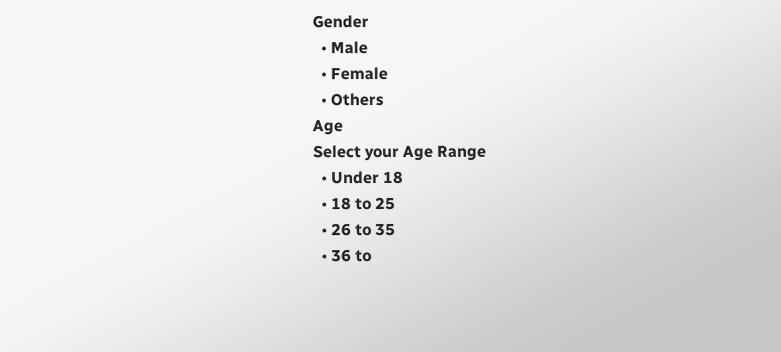Gender
  • Male
  • Female
  • Others
Age
Select your Age Range
  • Under 18
  • 18 to 25
  • 26 to 35
  • 36 to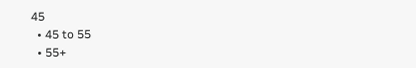45
  • 45 to 55
  • 55+